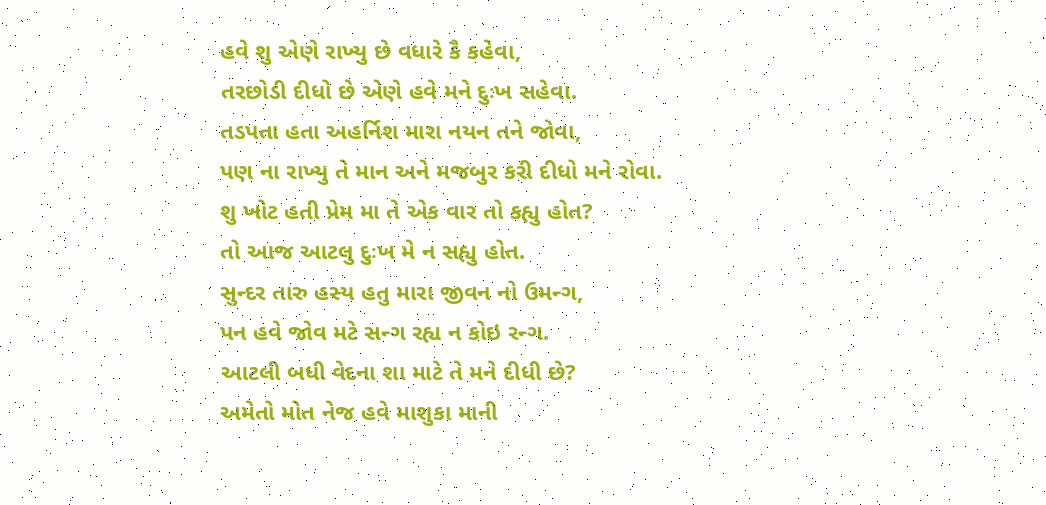હવે શુ એણે રાખ્યુ છે વધારે કૈ કહેવા,
તરછોડી દીધો છે એણે હવે મને દુઃખ સહેવા.
તડપતા હતા અહર્નિશ મારા નયન તને જોવા,
પણ ના રાખ્યુ તે માન અને મજબુર કરી દીધો મને રોવા.
શુ ખોટ હતી પ્રેમ મા તે એક વાર તો કહ્યુ હોત?
તો આજ આટલુ દુઃખ મે ન સહ્યુ હોત.
સુન્દર તારુ હસ્ય હતુ મારા જીવન નો ઉમન્ગ,
પન હવે જોવ મટે સન્ગ રહ્ય ન કોઇ રન્ગ.
આટલી બધી વેદના શા માટે તે મને દીધી છે?
અમેતો મોત નેજ હવે માશુકા માની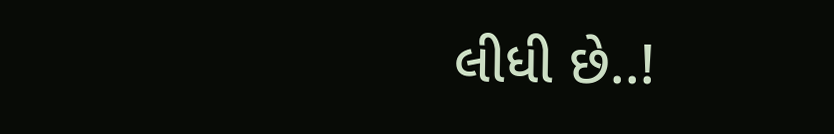લીધી છે..!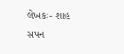લેખકઃ- શાહ સપન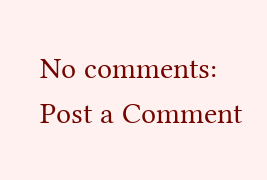No comments:
Post a Comment